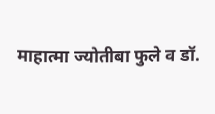माहात्मा ज्योतीबा फुले व डॉ.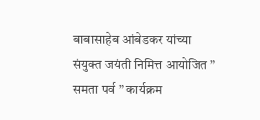बाबासाहेब आंबेडकर यांच्या संयुक्त जयंती निमित्त आयोजित ” समता पर्व ” कार्यक्रम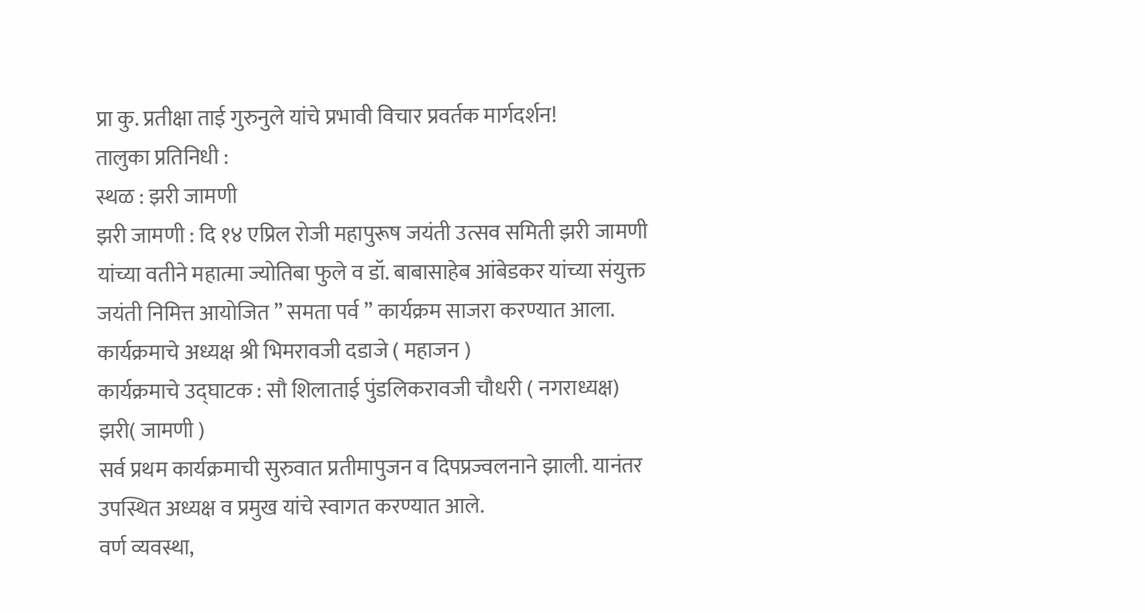प्रा कु. प्रतीक्षा ताई गुरुनुले यांचे प्रभावी विचार प्रवर्तक मार्गदर्शन!
तालुका प्रतिनिधी :
स्थळ : झरी जामणी
झरी जामणी : दि १४ एप्रिल रोजी महापुरूष जयंती उत्सव समिती झरी जामणी यांच्या वतीने महात्मा ज्योतिबा फुले व डॉ. बाबासाहेब आंबेडकर यांच्या संयुक्त जयंती निमित्त आयोजित ” समता पर्व ” कार्यक्रम साजरा करण्यात आला.
कार्यक्रमाचे अध्यक्ष श्री भिमरावजी दडाजे ( महाजन )
कार्यक्रमाचे उद्घाटक : सौ शिलाताई पुंडलिकरावजी चौधरी ( नगराध्यक्ष) झरी( जामणी )
सर्व प्रथम कार्यक्रमाची सुरुवात प्रतीमापुजन व दिपप्रज्वलनाने झाली. यानंतर उपस्थित अध्यक्ष व प्रमुख यांचे स्वागत करण्यात आले.
वर्ण व्यवस्था,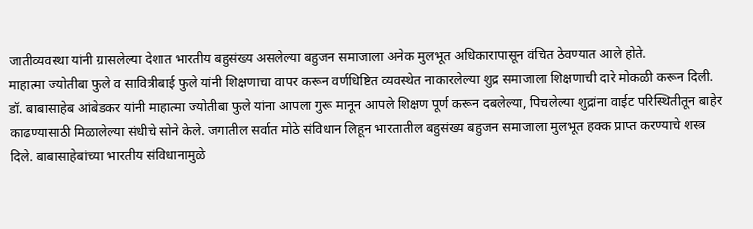जातीव्यवस्था यांनी ग्रासलेल्या देशात भारतीय बहुसंख्य असलेल्या बहुजन समाजाला अनेक मुलभूत अधिकारापासून वंचित ठेवण्यात आले होते.
माहात्मा ज्योतीबा फुले व सावित्रीबाई फुले यांनी शिक्षणाचा वापर करून वर्णधिष्टित व्यवस्थेत नाकारलेल्या शुद्र समाजाला शिक्षणाची दारे मोकळी करून दिली.
डॉ. बाबासाहेब आंबेडकर यांनी माहात्मा ज्योतीबा फुले यांना आपला गुरू मानून आपले शिक्षण पूर्ण करून दबलेल्या, पिचलेल्या शुद्रांना वाईट परिस्थितीतून बाहेर काढण्यासाठी मिळालेल्या संधीचे सोने केले. जगातील सर्वात मोठे संविधान लिहून भारतातील बहुसंख्य बहुजन समाजाला मुलभूत हक्क प्राप्त करण्याचे शस्त्र दिले. बाबासाहेबांच्या भारतीय संविधानामुळे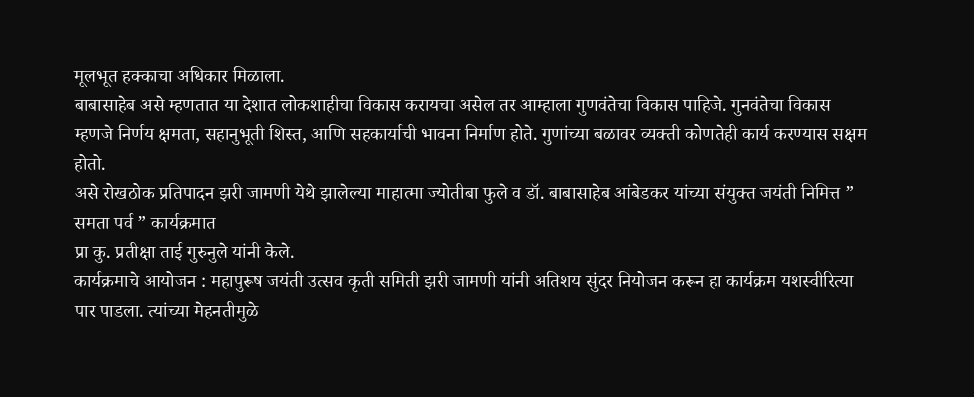मूलभूत हक्काचा अधिकार मिळाला.
बाबासाहेब असे म्हणतात या देशात लोकशाहीचा विकास करायचा असेल तर आम्हाला गुणवंतेचा विकास पाहिजे. गुनवंतेचा विकास म्हणजे निर्णय क्षमता, सहानुभूती शिस्त, आणि सहकार्याची भावना निर्माण होते. गुणांच्या बळावर व्यक्ती कोणतेही कार्य करण्यास सक्षम होतो.
असे रोखठोक प्रतिपादन झरी जामणी येथे झालेल्या माहात्मा ज्योतीबा फुले व डॉ. बाबासाहेब आंबेडकर यांच्या संयुक्त जयंती निमित्त ” समता पर्व ” कार्यक्रमात
प्रा कु. प्रतीक्षा ताई गुरुनुले यांनी केले.
कार्यक्रमाचे आयोजन : महापुरूष जयंती उत्सव कृती समिती झरी जामणी यांनी अतिशय सुंदर नियोजन करून हा कार्यक्रम यशस्वीरित्या पार पाडला. त्यांच्या मेहनतीमुळे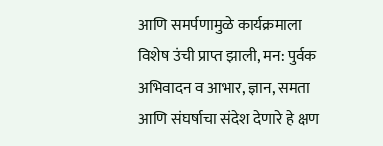आणि समर्पणामुळे कार्यक्रमाला विशेष उंची प्राप्त झाली, मन: पुर्वक अभिवादन व आभार, ज्ञान, समता आणि संघर्षाचा संदेश देणारे हे क्षण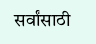सर्वांसाठी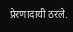प्रेरणादायी ठरले.